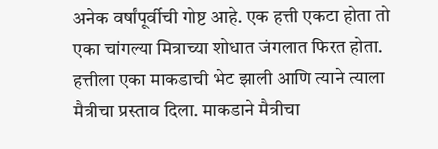अनेक वर्षांपूर्वीची गोष्ट आहे. एक हत्ती एकटा होता तो एका चांगल्या मित्राच्या शोधात जंगलात फिरत होता. हत्तीला एका माकडाची भेट झाली आणि त्याने त्याला मैत्रीचा प्रस्ताव दिला. माकडाने मैत्रीचा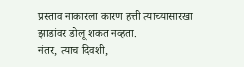प्रस्ताव नाकारला कारण हत्ती त्याच्यासारखा झाडांवर डोलू शकत नव्हता.
नंतर, त्याच दिवशी,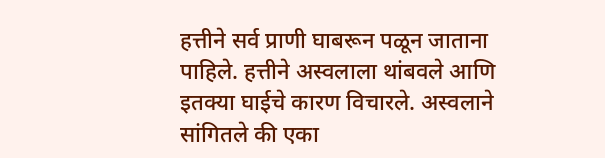हत्तीने सर्व प्राणी घाबरून पळून जाताना पाहिले. हत्तीने अस्वलाला थांबवले आणि इतक्या घाईचे कारण विचारले. अस्वलाने सांगितले की एका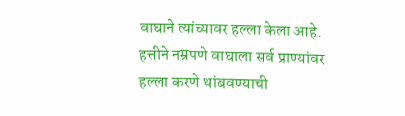वाघाने त्यांच्यावर हल्ला केला आहे. हत्तीने नम्रपणे वाघाला सर्व प्राण्यांवर हल्ला करणे थांबवण्याची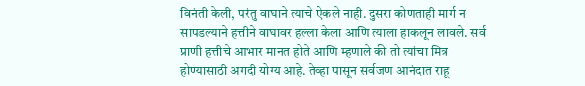विनंती केली, परंतु वाघाने त्याचे ऐकले नाही. दुसरा कोणताही मार्ग न सापडल्याने हत्तीने वाघावर हल्ला केला आणि त्याला हाकलून लावले. सर्व प्राणी हत्तीचे आभार मानत होते आणि म्हणाले की तो त्यांचा मित्र होण्यासाठी अगदी योग्य आहे. तेव्हा पासून सर्वजण आनंदात राहू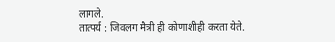लागले.
तात्पर्य : जिवलग मैत्री ही कोणाशीही करता येते.